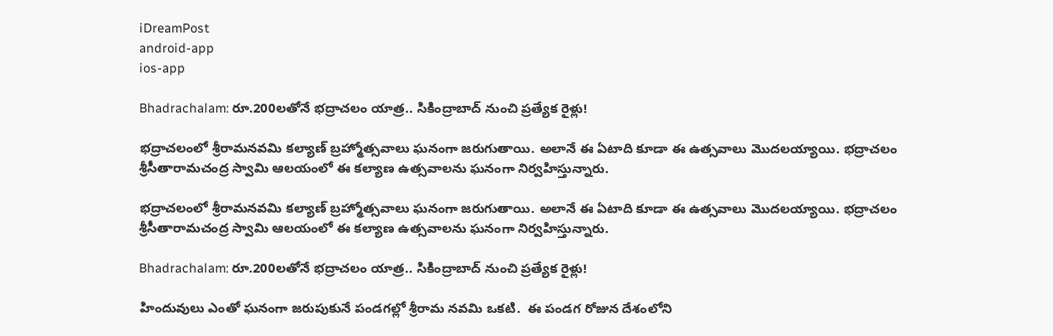iDreamPost
android-app
ios-app

Bhadrachalam: రూ.200లతోనే భద్రాచలం యాత్ర.. సికింద్రాబాద్ నుంచి ప్రత్యేక రైళ్లు!

భద్రాచలంలో శ్రీరామనవమి కల్యాణ్ బ్రహ్మోత్సవాలు ఘనంగా జరుగుతాయి. అలానే ఈ ఏటాది కూడా ఈ ఉత్సవాలు మొదలయ్యాయి. భద్రాచలం శ్రీసీతారామచంద్ర స్వామి ఆలయంలో ఈ కల్యాణ ఉత్సవాలను ఘనంగా నిర్వహిస్తున్నారు.

భద్రాచలంలో శ్రీరామనవమి కల్యాణ్ బ్రహ్మోత్సవాలు ఘనంగా జరుగుతాయి. అలానే ఈ ఏటాది కూడా ఈ ఉత్సవాలు మొదలయ్యాయి. భద్రాచలం శ్రీసీతారామచంద్ర స్వామి ఆలయంలో ఈ కల్యాణ ఉత్సవాలను ఘనంగా నిర్వహిస్తున్నారు.

Bhadrachalam: రూ.200లతోనే భద్రాచలం యాత్ర.. సికింద్రాబాద్ నుంచి ప్రత్యేక రైళ్లు!

హిందువులు ఎంతో ఘనంగా జరుపుకునే పండగల్లో శ్రీరామ నవమి ఒకటి.  ఈ పండగ రోజున దేశంలోని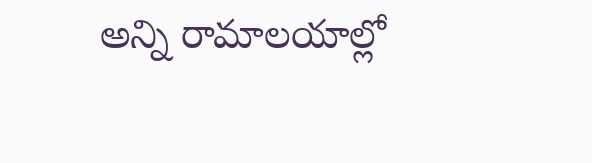అన్ని రామాలయాల్లో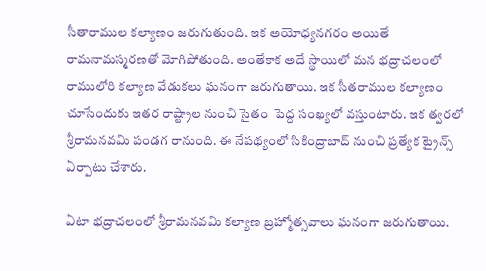సీతారాముల కల్యాణం జరుగుతుంది. ఇక అయోధ్యనగరం అయితే రామనామస్మరణతో మోగిపోతుంది. అంతేకాక అదే స్థాయిలో మన భద్రాచలంలో రాములోరి కల్యాణ వేడుకలు ఘనంగా జరుగుతాయి. ఇక సీతరాముల కల్యాణం చూసేందుకు ఇతర రాష్ట్రాల నుంచి సైతం  పెద్ద సంఖ్యలో వస్తుంటారు. ఇక త్వరలో శ్రీరామనవమి పండగ రానుంది. ఈ నేపథ్యంలో సికింద్రాబాద్ నుంచి ప్రత్యేక ట్రైన్స్ ఏర్పాటు చేశారు.

ఏటా భద్రాచలంలో శ్రీరామనవమి కల్యాణ బ్రహ్మోత్సవాలు ఘనంగా జరుగుతాయి.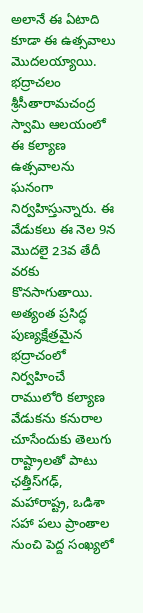అలానే ఈ ఏటాది కూడా ఈ ఉత్సవాలు మొదలయ్యాయి. భద్రాచలం శ్రీసీతారామచంద్ర స్వామి ఆలయంలో ఈ కల్యాణ ఉత్సవాలను ఘనంగా నిర్వహిస్తున్నారు. ఈ వేడుకలు ఈ నెల 9న మొదలై 23వ తేదీ వరకు కొనసాగుతాయి. అత్యంత ప్రసిద్ధ పుణ్యక్షేత్రమైన భద్రాచంలో నిర్వహించే రాములోరి కల్యాణ వేడుకను కనురాల చూసేందుకు తెలుగు రాష్ట్రాలతో పాటు ఛత్తీస్‌గఢ్, మహారాష్ట్ర, ఒడిశా సహా పలు ప్రాంతాల నుంచి పెద్ద సంఖ్యలో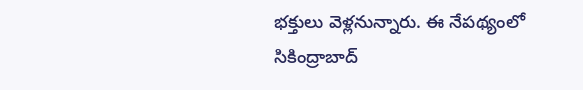భక్తులు వెళ్లనున్నారు. ఈ నేపథ్యంలో సికింద్రాబాద్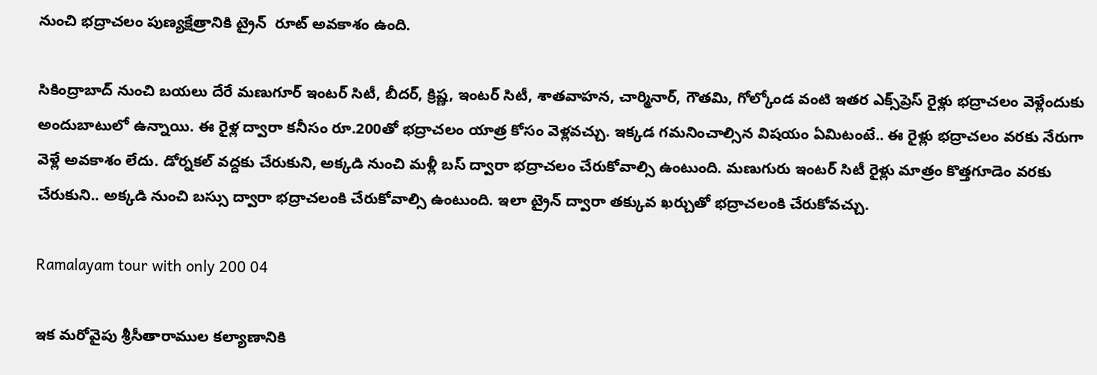నుంచి భద్రాచలం పుణ్యక్షేత్రానికి ట్రైన్  రూట్ అవకాశం ఉంది.

సికింద్రాబాద్ నుంచి బయలు దేరే మణుగూర్ ఇంటర్ సిటీ, బీదర్, క్రిష్ణ, ఇంటర్ సిటీ, శాతవాహన, చార్మినార్, గౌతమి, గోల్కోండ వంటి ఇతర ఎక్స్‌ప్రెస్ రైళ్లు భద్రాచలం వెళ్లేందుకు అందుబాటులో ఉన్నాయి. ఈ రైళ్ల ద్వారా కనీసం రూ.200తో భద్రాచలం యాత్ర కోసం వెళ్లవచ్చు. ఇక్కడ గమనించాల్సిన విషయం ఏమిటంటే.. ఈ రైళ్లు భద్రాచలం వరకు నేరుగా వెళ్లే అవకాశం లేదు. డోర్నకల్ వద్దకు చేరుకుని, అక్కడి నుంచి మళ్లీ బస్ ద్వారా భద్రాచలం చేరుకోవాల్సి ఉంటుంది. మణుగురు ఇంటర్ సిటీ రైళ్లు మాత్రం కొత్తగూడెం వరకు చేరుకుని.. అక్కడి నుంచి బస్సు ద్వారా భద్రాచలంకి చేరుకోవాల్సి ఉంటుంది. ఇలా ట్రైన్ ద్వారా తక్కువ ఖర్చుతో భద్రాచలంకి చేరుకోవచ్చు.

Ramalayam tour with only 200 04

ఇక మరోవైపు శ్రీసీతారాముల కల్యాణానికి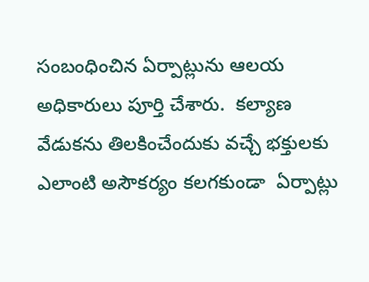సంబంధించిన ఏర్పాట్లును ఆలయ అధికారులు పూర్తి చేశారు.  కల్యాణ వేడుకను తిలకించేందుకు వచ్చే భక్తులకు ఎలాంటి అసౌకర్యం కలగకుండా  ఏర్పాట్లు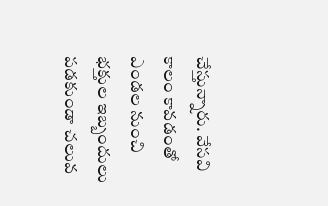చేస్తున్నారు. వేసవి కాలం కావడంతో ఎండల నుంచి భక్తుల ఇబ్బందులు పడకుండా చలువ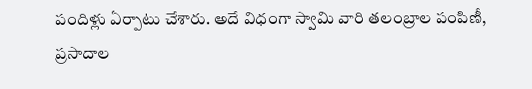పందిళ్లు ఏర్పాటు చేశారు. అదే విధంగా స్వామి వారి తలంబ్రాల పంపిణీ, ప్రసాదాల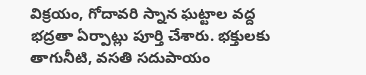విక్రయం, గోదావరి స్నాన ఘట్టాల వద్ద భద్రతా ఏర్పాట్లు పూర్తి చేశారు. భక్తులకు తాగునీటి, వసతి సదుపాయం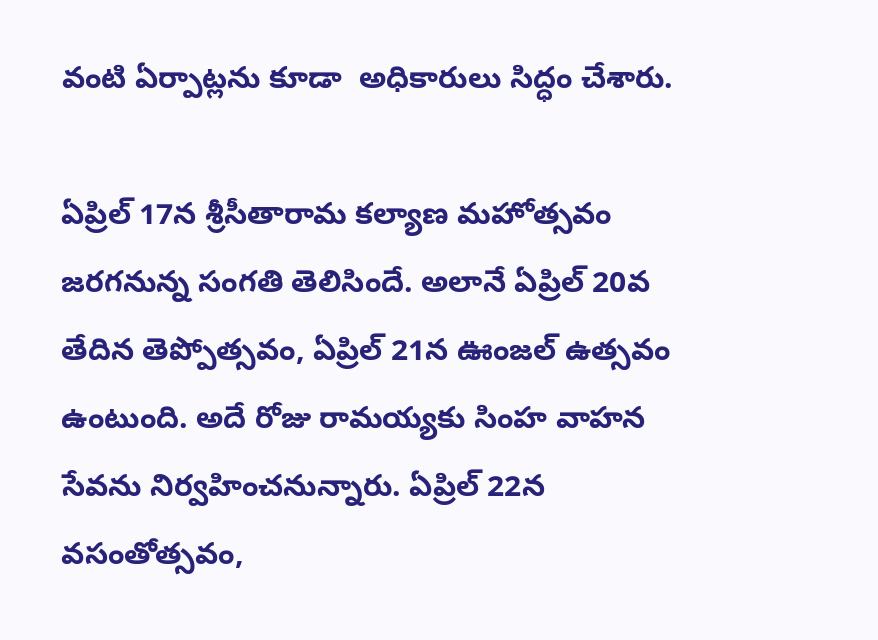వంటి ఏర్పాట్లను కూడా  అధికారులు సిద్ధం చేశారు.

ఏప్రిల్ 17న శ్రీసీతారామ కల్యాణ మహోత్సవం జరగనున్న సంగతి తెలిసిందే. అలానే ఏప్రిల్ 20వ తేదిన తెప్పోత్సవం, ఏప్రిల్ 21న ఊంజల్ ఉత్సవం ఉంటుంది. అదే రోజు రామయ్యకు సింహ వాహన సేవను నిర్వహించనున్నారు. ఏప్రిల్ 22న వసంతోత్సవం,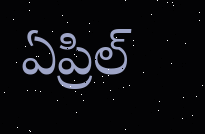ఏప్రిల్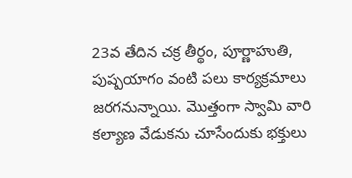23వ తేదిన చక్ర తీర్థం, పూర్ణాహుతి, పుష్పయాగం వంటి పలు కార్యక్రమాలు జరగనున్నాయి. మొత్తంగా స్వామి వారి కల్యాణ వేడుకను చూసేందుకు భక్తులు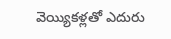వెయ్యికళ్లతో ఎదురు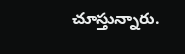చూస్తున్నారు.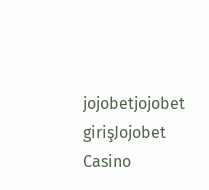jojobetjojobet girişJojobet Casino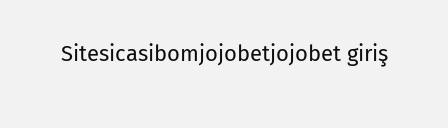Sitesicasibomjojobetjojobet giriş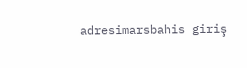adresimarsbahis giriş